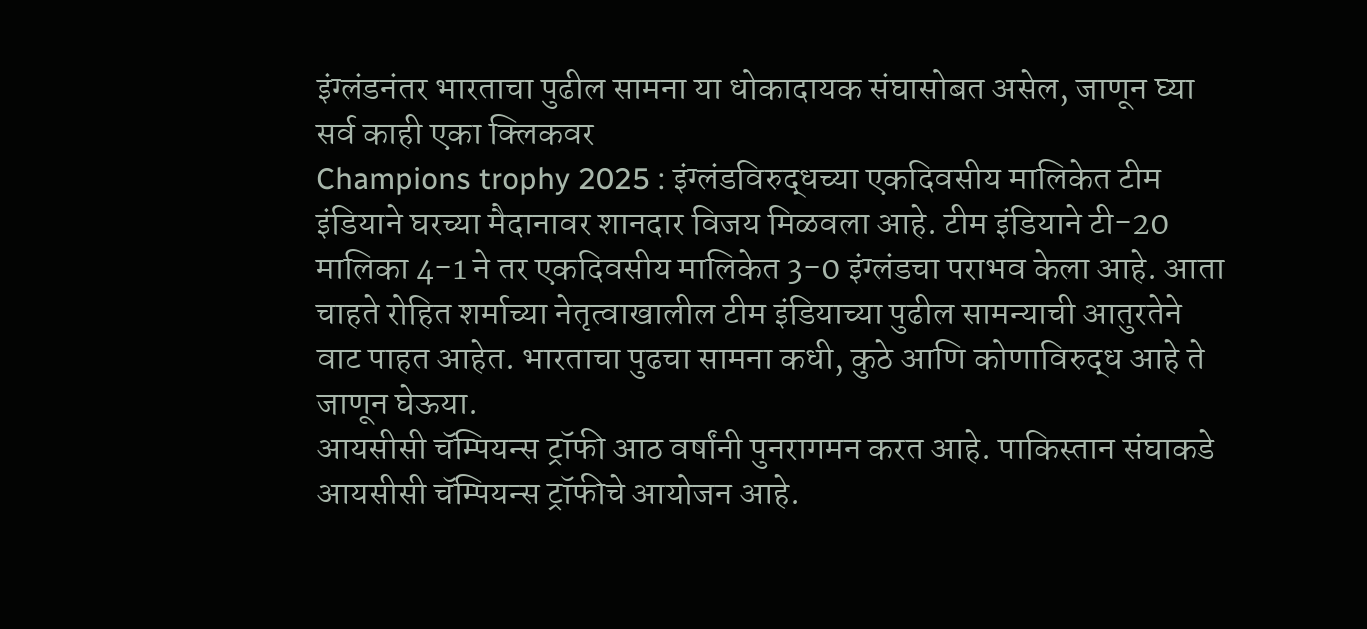इंग्लंडनंतर भारताचा पुढील सामना या धोकादायक संघासोबत असेल, जाणून घ्या सर्व काही एका क्लिकवर
Champions trophy 2025 : इंग्लंडविरुद्धच्या एकदिवसीय मालिकेत टीम इंडियाने घरच्या मैदानावर शानदार विजय मिळवला आहे. टीम इंडियाने टी-20 मालिका 4-1 ने तर एकदिवसीय मालिकेत 3-0 इंग्लंडचा पराभव केला आहे. आता चाहते रोहित शर्माच्या नेतृत्वाखालील टीम इंडियाच्या पुढील सामन्याची आतुरतेने वाट पाहत आहेत. भारताचा पुढचा सामना कधी, कुठे आणि कोणाविरुद्ध आहे ते जाणून घेऊया.
आयसीसी चॅम्पियन्स ट्रॉफी आठ वर्षांनी पुनरागमन करत आहे. पाकिस्तान संघाकडे आयसीसी चॅम्पियन्स ट्रॉफीचे आयोजन आहे.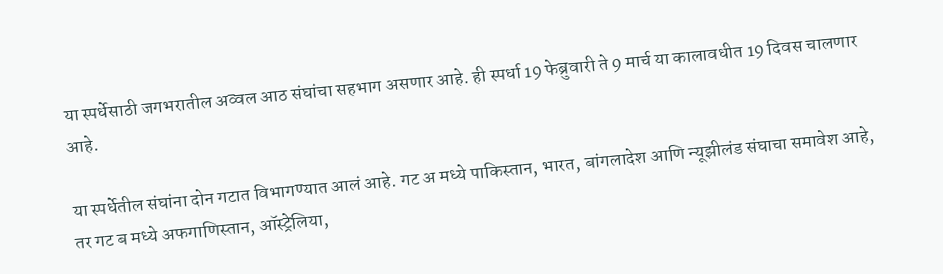या स्पर्धेसाठी जगभरातील अव्वल आठ संघांचा सहभाग असणार आहे. ही स्पर्धा 19 फेब्रुवारी ते 9 मार्च या कालावधीत 19 दिवस चालणार आहे.

या स्पर्धेतील संघांना दोन गटात विभागण्यात आलं आहे. गट अ मध्ये पाकिस्तान, भारत, बांगलादेश आणि न्यूझीलंड संघाचा समावेश आहे, तर गट ब मध्ये अफगाणिस्तान, ऑस्ट्रेलिया,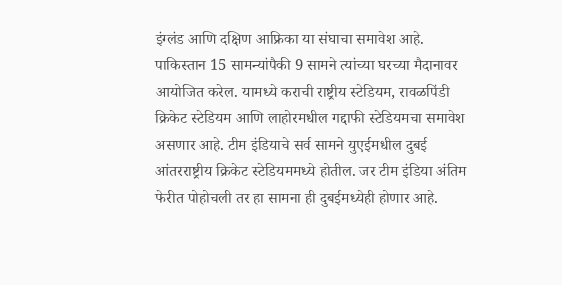इंग्लंड आणि दक्षिण आफ्रिका या संघाचा समावेश आहे.
पाकिस्तान 15 सामन्यांपैकी 9 सामने त्यांच्या घरच्या मैदानावर आयोजित करेल. यामध्ये कराची राष्ट्रीय स्टेडियम, रावळपिंडी क्रिकेट स्टेडियम आणि लाहोरमधील गद्दाफी स्टेडियमचा समावेश असणार आहे. टीम इंडियाचे सर्व सामने युएईमधील दुबई आंतरराष्ट्रीय क्रिकेट स्टेडियममध्ये होतील. जर टीम इंडिया अंतिम फेरीत पोहोचली तर हा सामना ही दुबईमध्येही होणार आहे.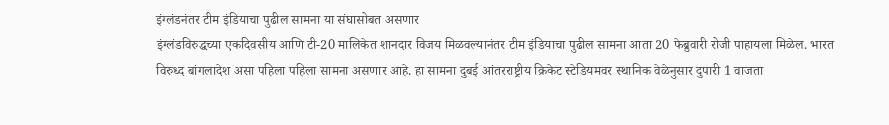इंग्लंडनंतर टीम इंडियाचा पुढील सामना या संघासोबत असणार
इंग्लंडविरुद्धच्या एकदिवसीय आणि टी-20 मालिकेत शानदार विजय मिळवल्यानंतर टीम इंडियाचा पुढील सामना आता 20 फेब्रुवारी रोजी पाहायला मिळेल. भारत विरुध्द बांगलादेश असा पहिला पहिला सामना असणार आहे. हा सामना दुबई आंतरराष्ट्रीय क्रिकेट स्टेडियमवर स्थानिक वेळेनुसार दुपारी 1 वाजता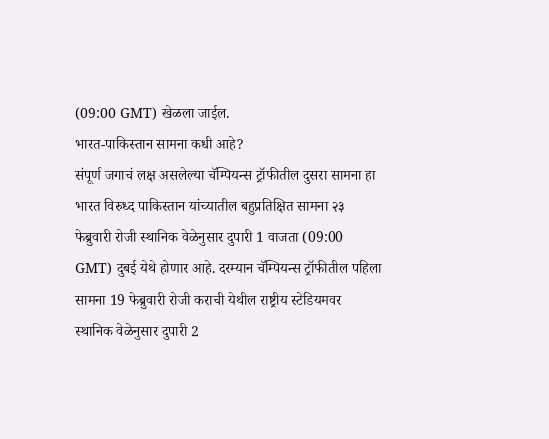(09:00 GMT) खेळला जाईल.
भारत-पाकिस्तान सामना कधी आहे?
संपूर्ण जगाचं लक्ष असलेल्या चॅम्पियन्स ट्रॉफीतील दुसरा सामना हा भारत विरुध्द पाकिस्तान यांच्यातील बहुप्रतिक्षित सामना २३ फेब्रुवारी रोजी स्थानिक वेळेनुसार दुपारी 1 वाजता (09:00 GMT) दुबई येथे होणार आहे. दरम्यान चॅम्पियन्स ट्रॉफीतील पहिला सामना 19 फेब्रुवारी रोजी कराची येथील राष्ट्रीय स्टेडियमवर स्थानिक वेळेनुसार दुपारी 2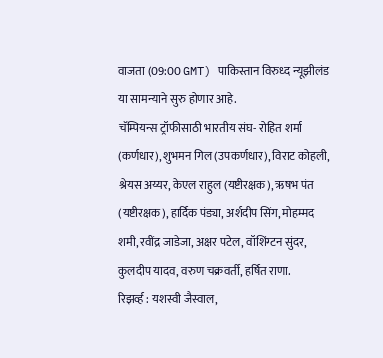वाजता (09:00 GMT) पाकिस्तान विरुध्द न्यूझीलंड या सामन्याने सुरु होणार आहे.
चॅम्पियन्स ट्रॉफीसाठी भारतीय संघ- रोहित शर्मा (कर्णधार), शुभमन गिल (उपकर्णधार), विराट कोहली, श्रेयस अय्यर, केएल राहुल (यष्टीरक्षक), ऋषभ पंत (यष्टीरक्षक), हार्दिक पंड्या, अर्शदीप सिंग, मोहम्मद शमी, रवींद्र जाडेजा, अक्षर पटेल, वॉशिंग्टन सुंदर, कुलदीप यादव, वरुण चक्रवर्ती, हर्षित राणा.
रिझर्व्ह : यशस्वी जैस्वाल,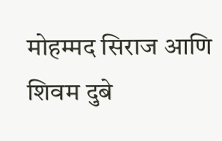मोहम्मद सिराज आणि शिवम दुबे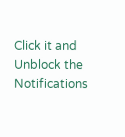Click it and Unblock the Notifications